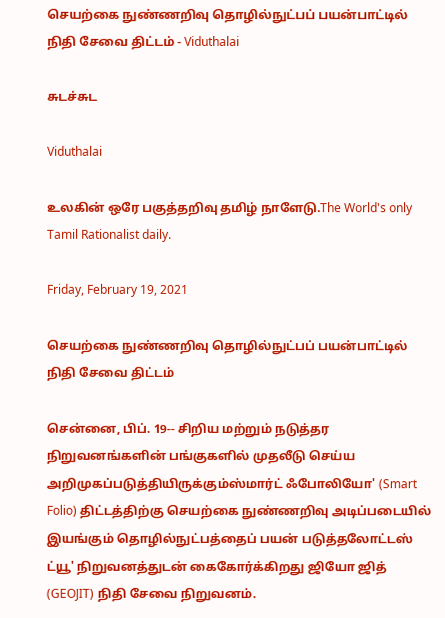செயற்கை நுண்ணறிவு தொழில்நுட்பப் பயன்பாட்டில் நிதி சேவை திட்டம் - Viduthalai

சுடச்சுட

Viduthalai

உலகின் ஒரே பகுத்தறிவு தமிழ் நாளேடு.The World's only Tamil Rationalist daily.

Friday, February 19, 2021

செயற்கை நுண்ணறிவு தொழில்நுட்பப் பயன்பாட்டில் நிதி சேவை திட்டம்

சென்னை, பிப். 19-- சிறிய மற்றும் நடுத்தர நிறுவனங்களின் பங்குகளில் முதலீடு செய்ய அறிமுகப்படுத்தியிருக்கும்ஸ்மார்ட் ஃபோலியோ' (Smart Folio) திட்டத்திற்கு செயற்கை நுண்ணறிவு அடிப்படையில் இயங்கும் தொழில்நுட்பத்தைப் பயன் படுத்தலோட்டஸ் ட்யூ' நிறுவனத்துடன் கைகோர்க்கிறது ஜியோ ஜித் (GEOJIT) நிதி சேவை நிறுவனம்.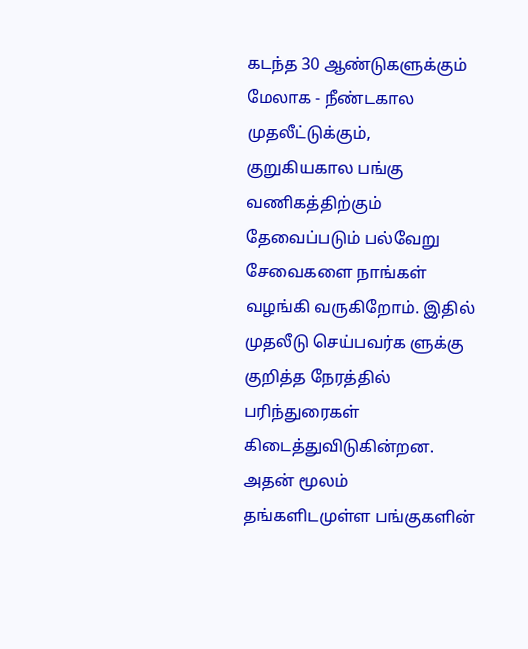கடந்த 30 ஆண்டுகளுக்கும் மேலாக - நீண்டகால முதலீட்டுக்கும், குறுகியகால பங்கு வணிகத்திற்கும் தேவைப்படும் பல்வேறு சேவைகளை நாங்கள் வழங்கி வருகிறோம். இதில் முதலீடு செய்பவர்க ளுக்கு குறித்த நேரத்தில் பரிந்துரைகள் கிடைத்துவிடுகின்றன. அதன் மூலம் தங்களிடமுள்ள பங்குகளின்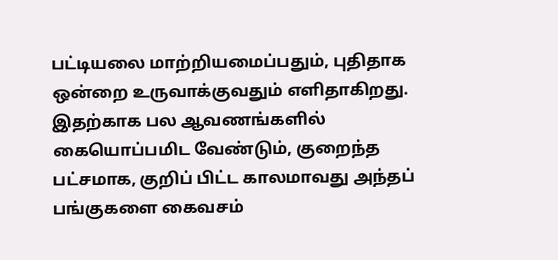பட்டியலை மாற்றியமைப்பதும், புதிதாக ஒன்றை உருவாக்குவதும் எளிதாகிறது.  இதற்காக பல ஆவணங்களில் கையொப்பமிட வேண்டும், குறைந்த பட்சமாக, குறிப் பிட்ட காலமாவது அந்தப் பங்குகளை கைவசம்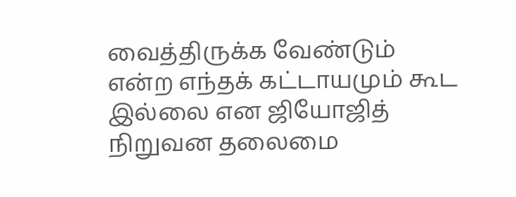வைத்திருக்க வேண்டும் என்ற எந்தக் கட்டாயமும் கூட இல்லை என ஜியோஜித் நிறுவன தலைமை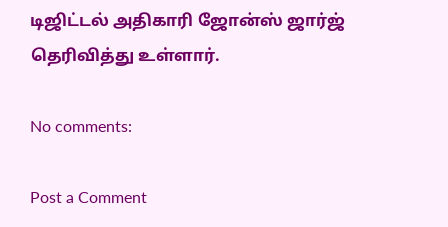டிஜிட்டல் அதிகாரி ஜோன்ஸ் ஜார்ஜ் தெரிவித்து உள்ளார்.

No comments:

Post a Comment